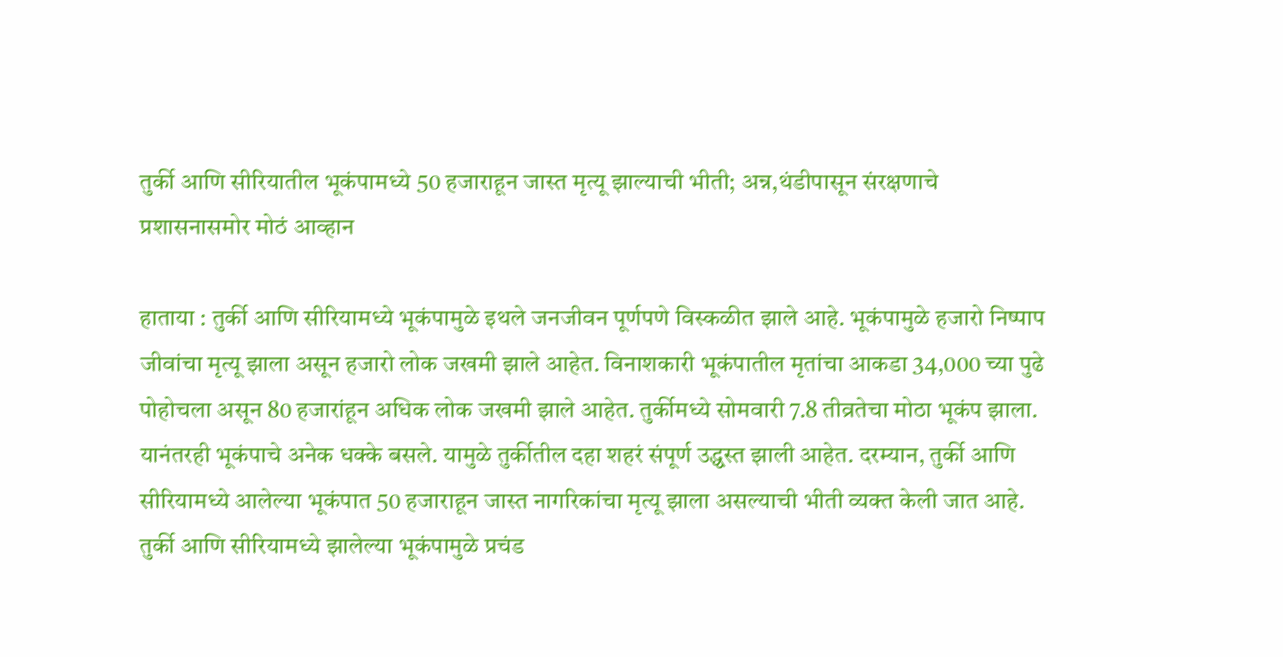तुर्की आणि सीरियातील भूकंपामध्ये 50 हजाराहून जास्त मृत्यू झाल्याची भीती; अन्न,थंडीपासून संरक्षणाचे प्रशासनासमोर मोठं आव्हान

हाताया : तुर्की आणि सीरियामध्ये भूकंपामुळे इथले जनजीवन पूर्णपणे विस्कळीत झाले आहे. भूकंपामुळे हजारो निष्पाप जीवांचा मृत्यू झाला असून हजारो लोक जखमी झाले आहेत. विनाशकारी भूकंपातील मृतांचा आकडा 34,000 च्या पुढे पोहोचला असून 80 हजारांहून अधिक लोक जखमी झाले आहेत. तुर्कीमध्ये सोमवारी 7.8 तीव्रतेचा मोठा भूकंप झाला. यानंतरही भूकंपाचे अनेक धक्के बसले. यामुळे तुर्कीतील दहा शहरं संपूर्ण उद्ध्वस्त झाली आहेत. दरम्यान, तुर्की आणि सीरियामध्ये आलेल्या भूकंपात 50 हजाराहून जास्त नागरिकांचा मृत्यू झाला असल्याची भीती व्यक्त केली जात आहे.
तुर्की आणि सीरियामध्ये झालेल्या भूकंपामुळे प्रचंड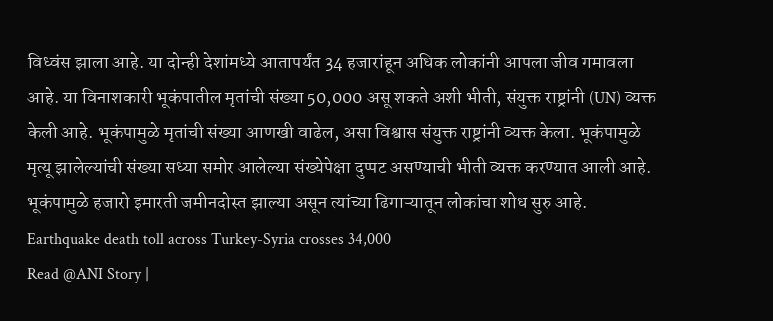विध्वंस झाला आहे. या दोन्ही देशांमध्ये आतापर्यंत 34 हजारांहून अधिक लोकांनी आपला जीव गमावला आहे. या विनाशकारी भूकंपातील मृतांची संख्या 50,000 असू शकते अशी भीती, संयुक्त राष्ट्रांनी (UN) व्यक्त केली आहे. भूकंपामुळे मृतांची संख्या आणखी वाढेल, असा विश्वास संयुक्त राष्ट्रांनी व्यक्त केला. भूकंपामुळे मृत्यू झालेल्यांची संख्या सध्या समोर आलेल्या संख्येपेक्षा दुप्पट असण्याची भीती व्यक्त करण्यात आली आहे. भूकंपामुळे हजारो इमारती जमीनदोस्त झाल्या असून त्यांच्या ढिगाऱ्यातून लोकांचा शोध सुरु आहे.
Earthquake death toll across Turkey-Syria crosses 34,000
Read @ANI Story |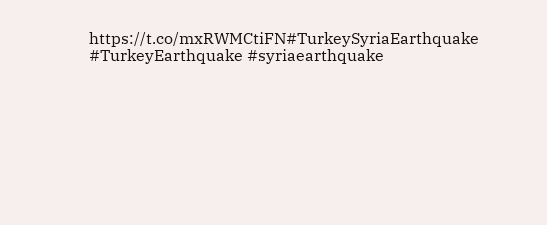https://t.co/mxRWMCtiFN#TurkeySyriaEarthquake #TurkeyEarthquake #syriaearthquake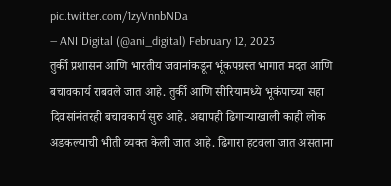pic.twitter.com/1zyVnnbNDa
— ANI Digital (@ani_digital) February 12, 2023
तुर्की प्रशासन आणि भारतीय जवानांकडून भूंकपग्रस्त भागात मदत आणि बचावकार्य राबवले जात आहे. तुर्की आणि सीरियामध्ये भूकंपाच्या सहा दिवसांनंतरही बचावकार्य सुरु आहे. अद्यापही ढिगाऱ्याखाली काही लोक अडकल्याची भीती व्यक्त केली जात आहे. ढिगारा हटवला जात असताना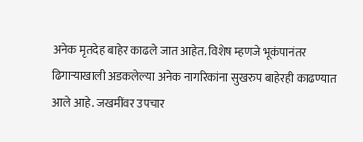अनेक मृतदेह बाहेर काढले जात आहेत. विशेष म्हणजे भूकंपानंतर ढिगाऱ्याखाली अडकलेल्या अनेक नागरिकांना सुखरुप बाहेरही काढण्यात आले आहे. जखमींवर उपचार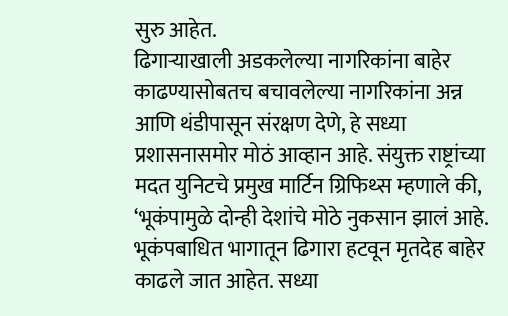सुरु आहेत.
ढिगाऱ्याखाली अडकलेल्या नागरिकांना बाहेर काढण्यासोबतच बचावलेल्या नागरिकांना अन्न आणि थंडीपासून संरक्षण देणे, हे सध्या प्रशासनासमोर मोठं आव्हान आहे. संयुक्त राष्ट्रांच्या मदत युनिटचे प्रमुख मार्टिन ग्रिफिथ्स म्हणाले की, ‘भूकंपामुळे दोन्ही देशांचे मोठे नुकसान झालं आहे. भूकंपबाधित भागातून ढिगारा हटवून मृतदेह बाहेर काढले जात आहेत. सध्या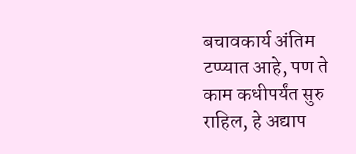बचावकार्य अंतिम टप्प्यात आहे, पण ते काम कधीपर्यंत सुरु राहिल, हे अद्याप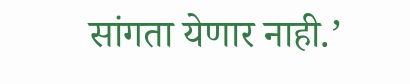सांगता येणार नाही.’